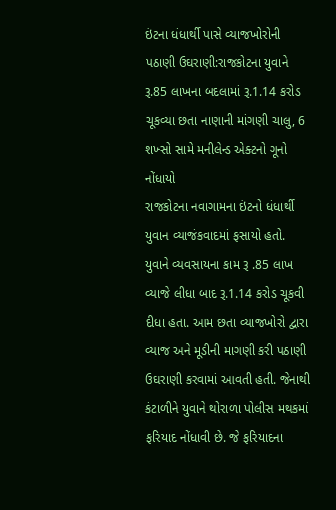ઇંટના ધંધાર્થી પાસે વ્યાજખોરોની પઠાણી ઉઘરાણી:રાજકોટના યુવાને રૂ.85 લાખના બદલામાં રૂ.1.14 કરોડ ચૂકવ્યા છતા નાણાની માંગણી ચાલુ, 6 શખ્સો સામે મનીલેન્ડ એક્ટનો ગૂનો નોંધાયો
રાજકોટના નવાગામના ઇંટનો ધંધાર્થી યુવાન વ્યાજંકવાદમાં ફસાયો હતો. યુવાને વ્યવસાયના કામ રૂ .85 લાખ વ્યાજે લીધા બાદ રૂ.1.14 કરોડ ચૂકવી દીધા હતા. આમ છતા વ્યાજખોરો દ્વારા વ્યાજ અને મૂડીની માગણી કરી પઠાણી ઉઘરાણી કરવામાં આવતી હતી. જેનાથી કંટાળીને યુવાને થોરાળા પોલીસ મથકમાં ફરિયાદ નોંધાવી છે. જે ફરિયાદના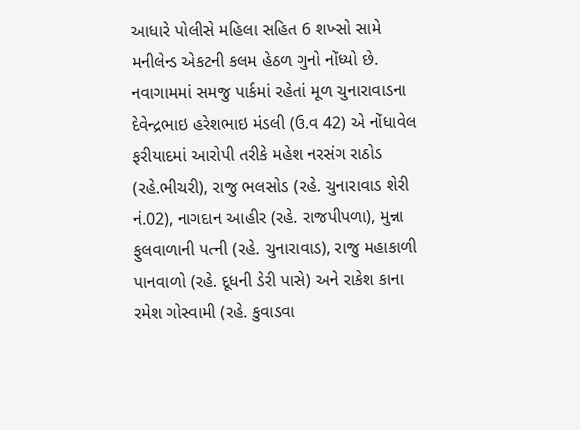આધારે પોલીસે મહિલા સહિત 6 શખ્સો સામે મનીલેન્ડ એકટની કલમ હેઠળ ગુનો નોંધ્યો છે. નવાગામમાં સમજુ પાર્કમાં રહેતાં મૂળ ચુનારાવાડના દેવેન્દ્રભાઇ હરેશભાઇ મંડલી (ઉ.વ 42) એ નોંધાવેલ ફરીયાદમાં આરોપી તરીકે મહેશ નરસંગ રાઠોડ (રહે.ભીચરી), રાજુ ભલસોડ (રહે. ચુનારાવાડ શેરી નં.02), નાગદાન આહીર (રહે. રાજપીપળા), મુન્ના ફુલવાળાની પત્ની (રહે. ચુનારાવાડ), રાજુ મહાકાળી પાનવાળો (રહે. દૂધની ડેરી પાસે) અને રાકેશ કાના રમેશ ગોસ્વામી (રહે. કુવાડવા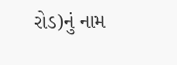રોડ)નું નામ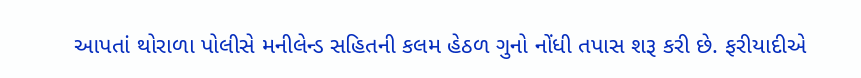આપતાં થોરાળા પોલીસે મનીલેન્ડ સહિતની કલમ હેઠળ ગુનો નોંધી તપાસ શરૂ કરી છે. ફરીયાદીએ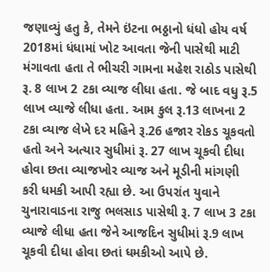જણાવ્યું હતુ કે, તેમને ઇંટના ભઠ્ઠાનો ધંધો હોય વર્ષ 2018માં ધંધામાં ખોટ આવતા જેની પાસેથી માટી મંગાવતા હતા તે ભીચરી ગામના મહેશ રાઠોડ પાસેથી રૂ. 8 લાખ 2 ટકા વ્યાજ લીધા હતા. જે બાદ વધુ રૂ.5 લાખ વ્યાજે લીધા હતા. આમ કુલ રૂ.13 લાખના 2 ટકા વ્યાજ લેખે દર મહિને રૂ.26 હજાર રોકડ ચૂકવતો હતો અને અત્યાર સુધીમાં રૂ. 27 લાખ ચૂકવી દીધા હોવા છતા વ્યાજખોર વ્યાજ અને મૂડીની માંગણી કરી ધમકી આપી રહ્યા છે. આ ઉપરાંત યુવાને ચુનારાવાડના રાજુ ભલસાડ પાસેથી રૂ. 7 લાખ 3 ટકા વ્યાજે લીધા હતા જેને આજદિન સુધીમાં રૂ.9 લાખ ચૂકવી દીધા હોવા છતાં ધમકીઓ આપે છે.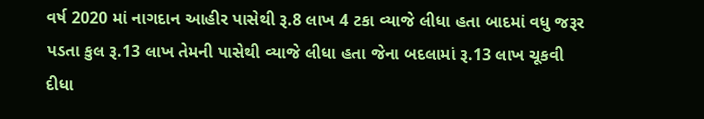વર્ષ 2020 માં નાગદાન આહીર પાસેથી રૂ.8 લાખ 4 ટકા વ્યાજે લીધા હતા બાદમાં વધુ જરૂર પડતા કુલ રૂ.13 લાખ તેમની પાસેથી વ્યાજે લીધા હતા જેના બદલામાં રૂ.13 લાખ ચૂકવી દીધા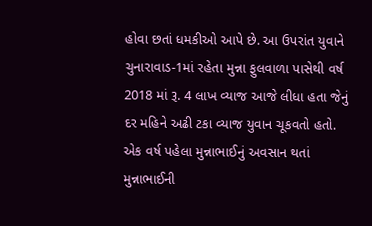હોવા છતાં ધમકીઓ આપે છે. આ ઉપરાંત યુવાને ચુનારાવાડ-1માં રહેતા મુન્ના ફુલવાળા પાસેથી વર્ષ 2018 માં રૂ. 4 લાખ વ્યાજ આજે લીધા હતા જેનું દર મહિને અઢી ટકા વ્યાજ યુવાન ચૂકવતો હતો. એક વર્ષ પહેલા મુન્નાભાઈનું અવસાન થતાં મુન્નાભાઈની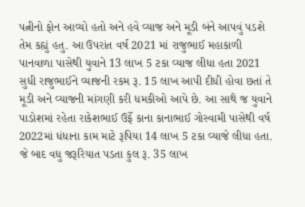પત્નીનો ફોન આવ્યો હતો અને હવે વ્યાજ અને મૂડી બંને આપવું પડશે તેમ કહ્યું હતુ. આ ઉપરાંત વર્ષ 2021 માં રાજુભાઈ મહાકાળી પાનવાળા પાસેથી યુવાને 13 લાખ 5 ટકા વ્યાજ લીધા હતા 2021 સુધી રાજુભાઈને વ્યાજની રકમ રૂ. 15 લાખ આપી દીધી હોવા છતાં તે મૂડી અને વ્યાજની માંગણી કરી ધમકીઓ આપે છે. આ સાથે જ યુવાને પાડોશમાં રહેતા રાકેશભાઈ ઉર્ફે કાના કાનાભાઈ ગોસ્વામી પાસેથી વર્ષ 2022માં ધંધાના કામ માટે રૂપિયા 14 લાખ 5 ટકા વ્યાજે લીધા હતા. જે બાદ વધુ જરૂરિયાત પડતા કુલ રૂ. 35 લાખ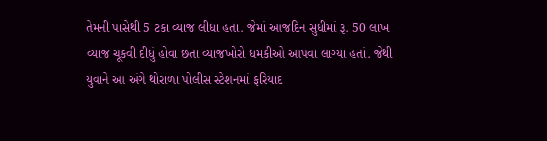તેમની પાસેથી 5 ટકા વ્યાજ લીધા હતા. જેમાં આજદિન સુધીમાં રૂ. 50 લાખ વ્યાજ ચૂકવી દીધું હોવા છતા વ્યાજખોરો ધમકીઓ આપવા લાગ્યા હતાં. જેથી યુવાને આ અંગે થોરાળા પોલીસ સ્ટેશનમાં ફરિયાદ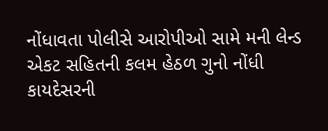નોંધાવતા પોલીસે આરોપીઓ સામે મની લેન્ડ એકટ સહિતની કલમ હેઠળ ગુનો નોંધી કાયદેસરની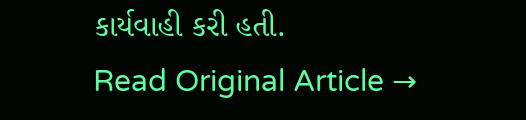કાર્યવાહી કરી હતી.
Read Original Article →